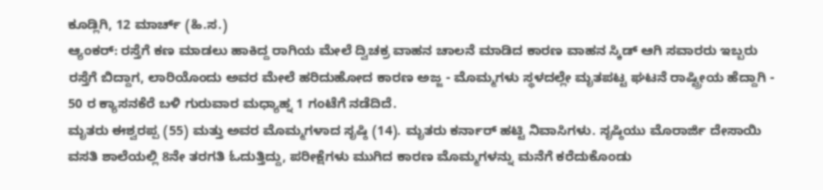ಕೂಡ್ಲಿಗಿ, 12 ಮಾರ್ಚ್ (ಹಿ.ಸ.)
ಆ್ಯಂಕರ್: ರಸ್ತೆಗೆ ಕಣ ಮಾಡಲು ಹಾಕಿದ್ದ ರಾಗಿಯ ಮೇಲೆ ದ್ವಿಚಕ್ರ ವಾಹನ ಚಾಲನೆ ಮಾಡಿದ ಕಾರಣ ವಾಹನ ಸ್ಕಿಡ್ ಆಗಿ ಸವಾರರು ಇಬ್ಬರು ರಸ್ತೆಗೆ ಬಿದ್ದಾಗ, ಲಾರಿಯೊಂದು ಅವರ ಮೇಲೆ ಹರಿದುಹೋದ ಕಾರಣ ಅಜ್ಜ - ಮೊಮ್ಮಗಳು ಸ್ಥಳದಲ್ಲೇ ಮೃತಪಟ್ಟ ಘಟನೆ ರಾಷ್ಟ್ರೀಯ ಹೆದ್ದಾಗಿ - 50 ರ ಕ್ಯಾಸನಕೆರೆ ಬಳಿ ಗುರುವಾರ ಮಧ್ಯಾಹ್ನ 1 ಗಂಟೆಗೆ ನಡೆದಿದೆ.
ಮೃತರು ಈಶ್ವರಪ್ಪ (55) ಮತ್ತು ಅವರ ಮೊಮ್ಮಗಳಾದ ಸೃಷ್ಠಿ (14). ಮೃತರು ಕರ್ನಾರ್ ಹಟ್ಟಿ ನಿವಾಸಿಗಳು. ಸೃಷ್ಠಿಯು ಮೊರಾರ್ಜಿ ದೇಸಾಯಿ ವಸತಿ ಶಾಲೆಯಲ್ಲಿ 8ನೇ ತರಗತಿ ಓದುತ್ತಿದ್ದು, ಪರೀಕ್ಷೆಗಳು ಮುಗಿದ ಕಾರಣ ಮೊಮ್ಮಗಳನ್ನು ಮನೆಗೆ ಕರೆದುಕೊಂಡು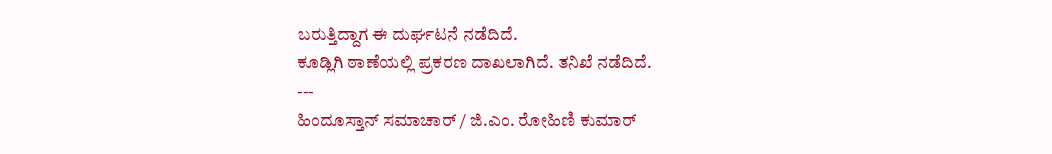ಬರುತ್ತಿದ್ದಾಗ ಈ ದುರ್ಘಟನೆ ನಡೆದಿದೆ.
ಕೂಡ್ಲಿಗಿ ಠಾಣೆಯಲ್ಲಿ ಪ್ರಕರಣ ದಾಖಲಾಗಿದೆ. ತನಿಖೆ ನಡೆದಿದೆ.
---
ಹಿಂದೂಸ್ತಾನ್ ಸಮಾಚಾರ್ / ಜಿ.ಎಂ. ರೋಹಿಣಿ ಕುಮಾರ್